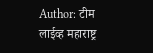Author: टीम लाईव्ह महाराष्ट्र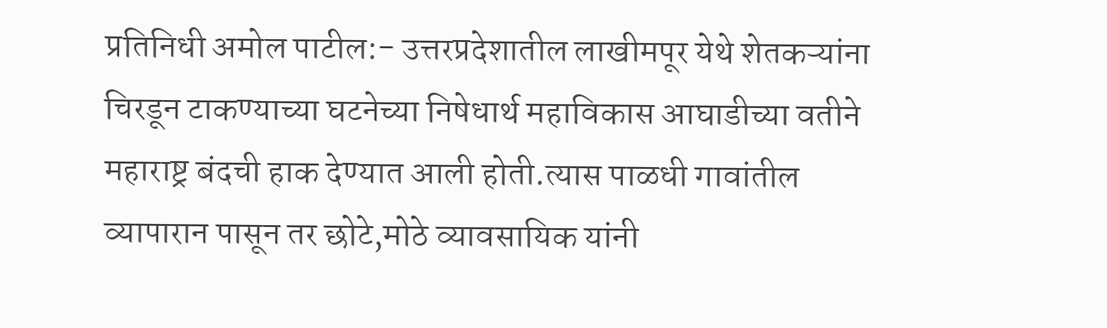प्रतिनिधी अमोल पाटील:- उत्तरप्रदेशातील लाखीमपूर येथे शेतकऱ्यांना चिरडून टाकण्याच्या घटनेच्या निषेधार्थ महाविकास आघाडीच्या वतीने महाराष्ट्र बंदची हाक देण्यात आली होती.त्यास पाळधी गावांतील व्यापारान पासून तर छोटे,मोठे व्यावसायिक यांनी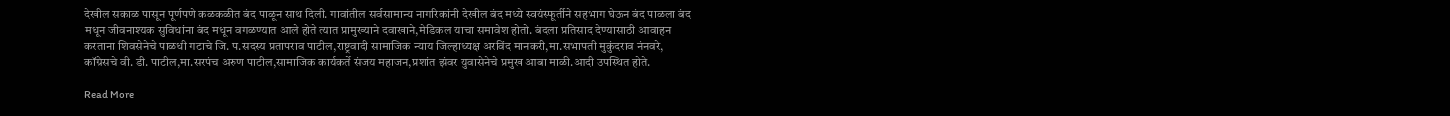देखील सकाळ पासून पूर्णपणे कळकळीत बंद पाळून साथ दिली. गावांतील सर्वसामान्य नागरिकांनी देखील बंद मध्ये स्वयंस्फूर्तीने सहभाग घेऊन बंद पाळला बंद मधून जीवनाश्यक सुविधांना बंद मधून वगळण्यात आले होते त्यात प्रामुख्याने दवाखाने,मेडिकल याचा समावेश होतो. बंदला प्रतिसाद देण्यासाठी आवाहन करताना शिवसेनेचे पाळधी गटाचे जि. प.सदस्य प्रतापराव पाटील,राष्ट्रवादी सामाजिक न्याय जिल्हाध्यक्ष अरविंद मानकरी,मा.सभापती मुकुंदराव नंनवरे, कॉग्रेसचे वी. डी. पाटील,मा.सरपंच अरुण पाटील,सामाजिक कार्यकर्ते संजय महाजन,प्रशांत झंवर युवासेनेचे प्रमुख आबा माळी.आदी उपस्थित होते.

Read More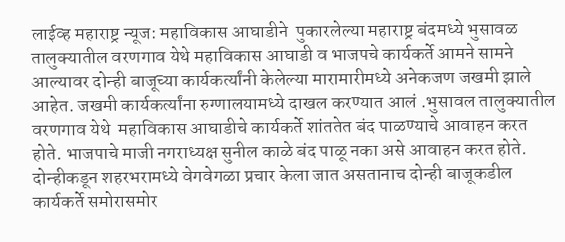लाईव्ह महाराष्ट्र न्यूज: महाविकास आघाडीने  पुकारलेल्या महाराष्ट्र बंदमध्ये भुसावळ तालुक्यातील वरणगाव येथे महाविकास आघाडी व भाजपचे कार्यकर्ते आमने सामने आल्यावर दोन्ही बाजूच्या कार्यकर्त्यांनी केलेल्या मारामारीमध्ये अनेकजण जखमी झाले आहेत. जखमी कार्यकर्त्यांना रुग्णालयामध्ये दाखल करण्यात आलं .भुसावल तालुक्यातील वरणगाव येथे  महाविकास आघाडीचे कार्यकर्ते शांततेत बंद पाळण्याचे आवाहन करत होते. भाजपाचे माजी नगराध्यक्ष सुनील काळे बंद पाळू नका असे आवाहन करत होते. दोन्हीकडून शहरभरामध्ये वेगवेगळा प्रचार केला जात असतानाच दोन्ही बाजूकडील कार्यकर्ते समोरासमोर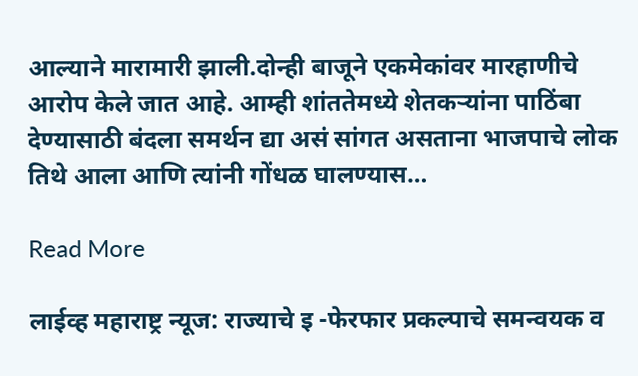आल्याने मारामारी झाली.दोन्ही बाजूने एकमेकांवर मारहाणीचे आरोप केले जात आहे. आम्ही शांततेमध्ये शेतकऱ्यांना पाठिंबा देण्यासाठी बंदला समर्थन द्या असं सांगत असताना भाजपाचे लोक तिथे आला आणि त्यांनी गोंधळ घालण्यास…

Read More

लाईव्ह महाराष्ट्र न्यूज: राज्याचे इ -फेरफार प्रकल्पाचे समन्वयक व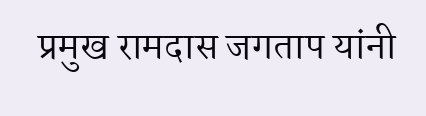प्रमुख रामदास जगताप यांनी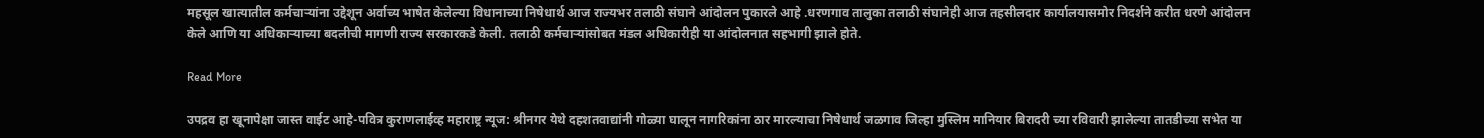महसूल खात्यातील कर्मचाऱ्यांना उद्देशून अर्वाच्य भाषेत केलेल्या विधानाच्या निषेधार्थ आज राज्यभर तलाठी संघाने आंदोलन पुकारले आहे .धरणगाव तालुका तलाठी संघानेही आज तहसीलदार कार्यालयासमोर निदर्शने करीत धरणे आंदोलन केले आणि या अधिकाऱ्याच्या बदलीची मागणी राज्य सरकारकडे केली. तलाठी कर्मचाऱ्यांसोबत मंडल अधिकारीही या आंदोलनात सहभागी झाले होते.

Read More

उपद्रव हा खूनापेक्षा जास्त वाईट आहे-पवित्र कुराणलाईव्ह महाराष्ट्र न्यूज: श्रीनगर येथे दहशतवाद्यांनी गोळ्या घालून नागरिकांना ठार मारल्याचा निषेधार्थ जळगाव जिल्हा मुस्लिम मानियार बिरादरी च्या रविवारी झालेल्या तातडीच्या सभेत या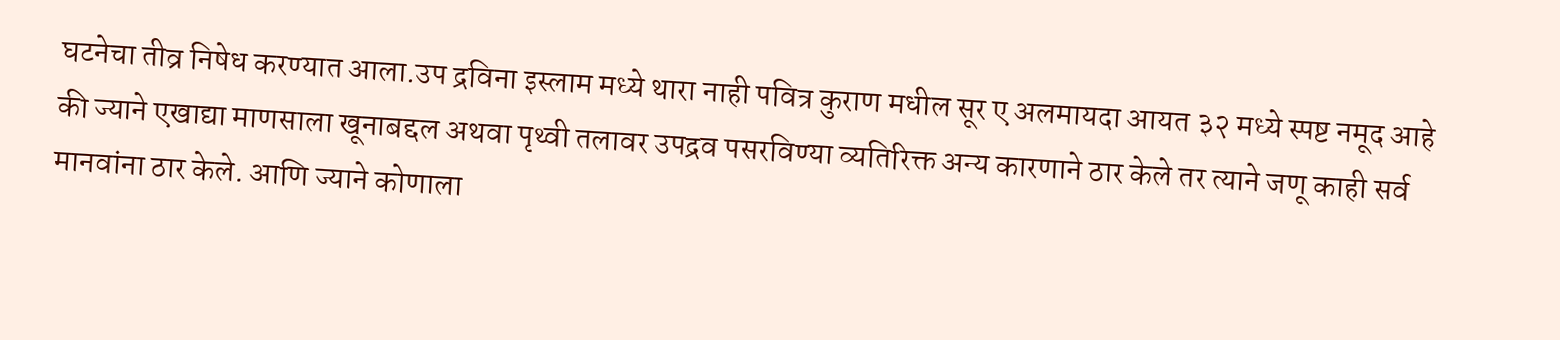घटनेचा तीव्र निषेध करण्यात आला.उप द्रविना इस्लाम मध्ये थारा नाही पवित्र कुराण मधील सूर ए अलमायदा आयत ३२ मध्ये स्पष्ट नमूद आहे की ज्याने एखाद्या माणसाला खूनाबद्दल अथवा पृथ्वी तलावर उपद्रव पसरविण्या व्यतिरिक्त अन्य कारणाने ठार केले तर त्याने जणू काही सर्व मानवांना ठार केले. आणि ज्याने कोणाला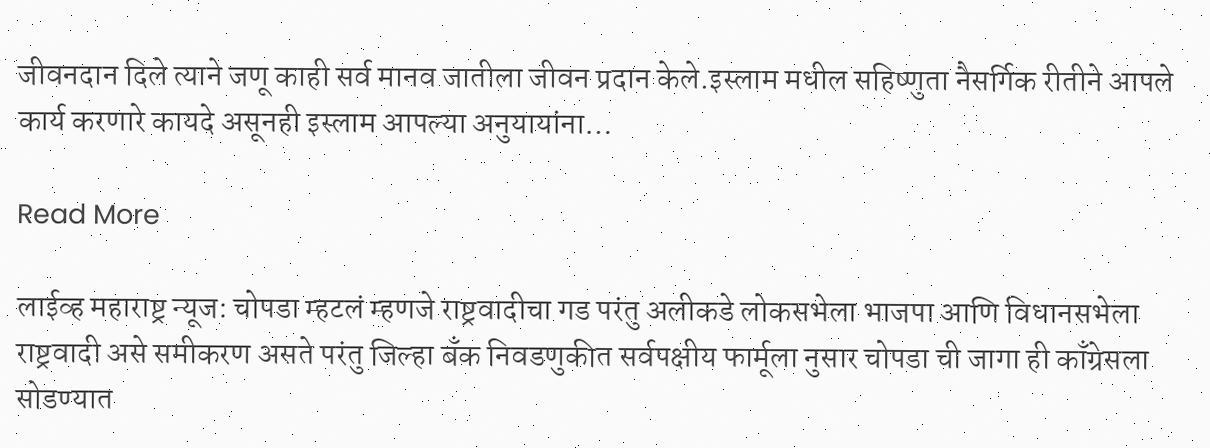जीवनदान दिले त्याने जणू काही सर्व मानव जातीला जीवन प्रदान केले.इस्लाम मधील सहिष्णुता नैसर्गिक रीतीने आपले कार्य करणारे कायदे असूनही इस्लाम आपल्या अनुयायांना…

Read More

लाईव्ह महाराष्ट्र न्यूज: चोपडा म्हटलं म्हणजे राष्ट्रवादीचा गड परंतु अलीकडे लोकसभेला भाजपा आणि विधानसभेला राष्ट्रवादी असे समीकरण असते परंतु जिल्हा बँक निवडणुकीत सर्वपक्षीय फार्मूला नुसार चोपडा ची जागा ही काँग्रेसला सोडण्यात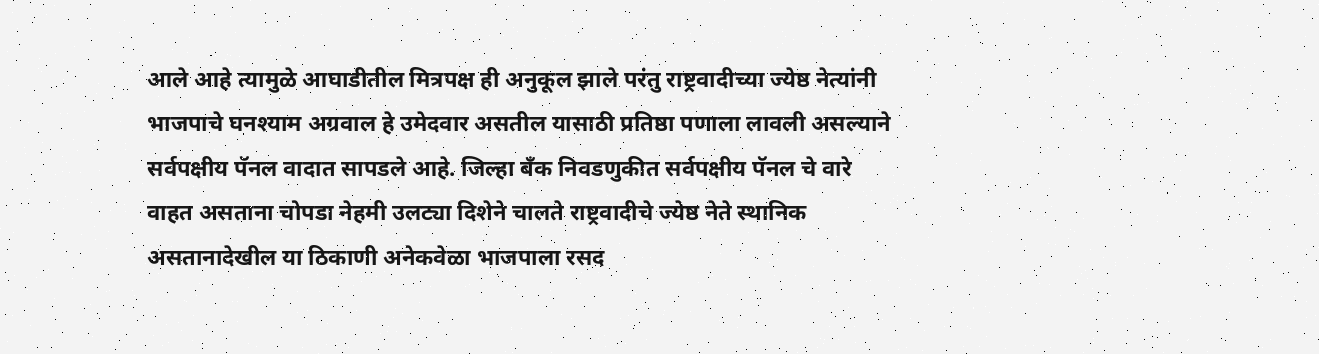आले आहे त्यामुळे आघाडीतील मित्रपक्ष ही अनुकूल झाले परंतु राष्ट्रवादीच्या ज्येष्ठ नेत्यांनी भाजपाचे घनश्याम अग्रवाल हे उमेदवार असतील यासाठी प्रतिष्ठा पणाला लावली असल्याने सर्वपक्षीय पॅनल वादात सापडले आहे. जिल्हा बँक निवडणुकीत सर्वपक्षीय पॅनल चे वारे वाहत असताना चोपडा नेहमी उलट्या दिशेने चालते राष्ट्रवादीचे ज्येष्ठ नेते स्थानिक असतानादेखील या ठिकाणी अनेकवेळा भाजपाला रसद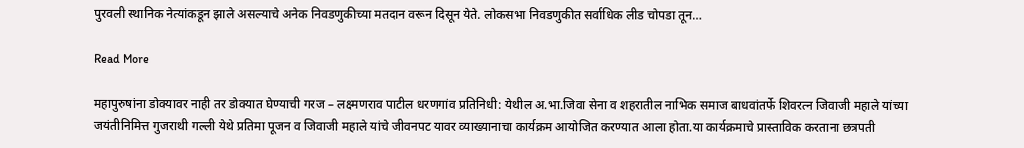पुरवली स्थानिक नेत्यांकडून झाले असल्याचे अनेक निवडणुकीच्या मतदान वरून दिसून येते. लोकसभा निवडणुकीत सर्वाधिक लीड चोपडा तून…

Read More

महापुरुषांना डोक्यावर नाही तर डोक्यात घेण्याची गरज – लक्ष्मणराव पाटील धरणगांव प्रतिनिधी: येथील अ.भा.जिवा सेना व शहरातील नाभिक समाज बाधवांतर्फे शिवरत्न जिवाजी महाले यांच्या जयंतीनिमित्त गुजराथी गल्ली येथे प्रतिमा पूजन व जिवाजी महाले यांचे जीवनपट यावर व्याख्यानाचा कार्यक्रम आयोजित करण्यात आला होता.या कार्यक्रमाचे प्रास्ताविक करताना छत्रपती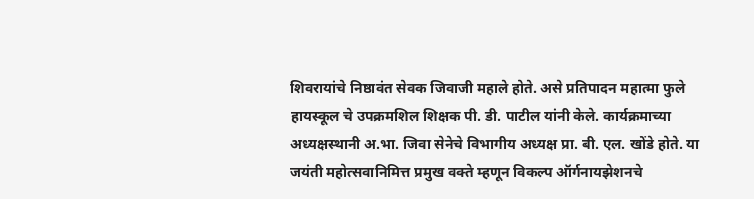शिवरायांचे निष्ठावंत सेवक जिवाजी महाले होते. असे प्रतिपादन महात्मा फुले हायस्कूल चे उपक्रमशिल शिक्षक पी. डी. पाटील यांनी केले. कार्यक्रमाच्या अध्यक्षस्थानी अ.भा. जिवा सेनेचे विभागीय अध्यक्ष प्रा. बी. एल. खोंडे होते. या जयंती महोत्सवानिमित्त प्रमुख वक्ते म्हणून विकल्प ऑर्गनायझेशनचे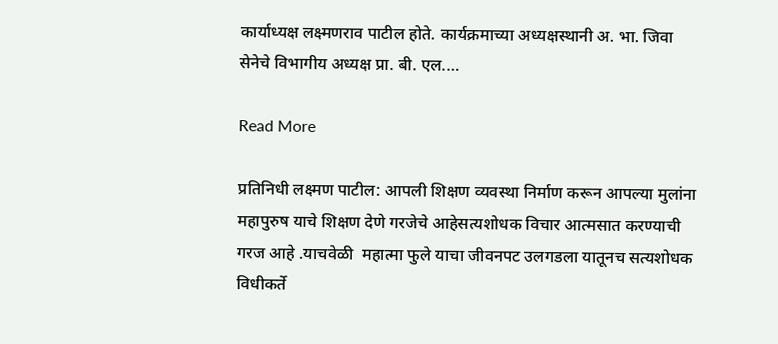कार्याध्यक्ष लक्ष्मणराव पाटील होते. कार्यक्रमाच्या अध्यक्षस्थानी अ. भा. जिवा सेनेचे विभागीय अध्यक्ष प्रा. बी. एल.…

Read More

प्रतिनिधी लक्ष्मण पाटील: आपली शिक्षण व्यवस्था निर्माण करून आपल्या मुलांना महापुरुष याचे शिक्षण देणे गरजेचे आहेसत्यशोधक विचार आत्मसात करण्याची गरज आहे .याचवेळी  महात्मा फुले याचा जीवनपट उलगडला यातूनच सत्यशोधक विधीकर्ते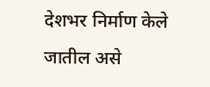देशभर निर्माण केले जातील असे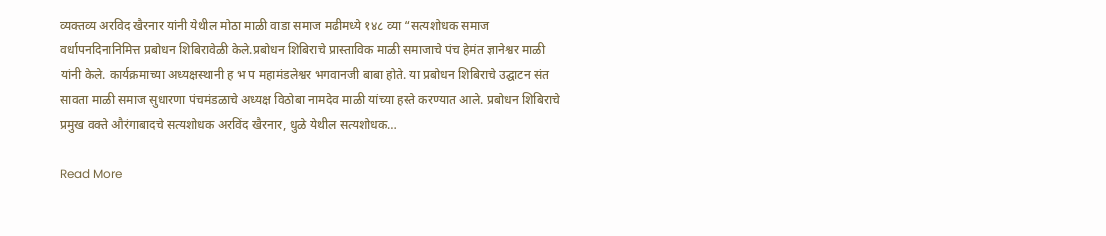व्यक्तव्य अरविद खैरनार यांनी येथील मोठा माळी वाडा समाज मढीमध्ये १४८ व्या “सत्यशोधक समाज वर्धापनदिनानिमित्त प्रबोधन शिबिरावेळी केले.प्रबोधन शिबिराचे प्रास्ताविक माळी समाजाचे पंच हेमंत ज्ञानेश्वर माळी यांनी केले. कार्यक्रमाच्या अध्यक्षस्थानी ह भ प महामंडलेश्वर भगवानजी बाबा होते. या प्रबोधन शिबिराचे उद्घाटन संत सावता माळी समाज सुधारणा पंचमंडळाचे अध्यक्ष विठोबा नामदेव माळी यांच्या हस्ते करण्यात आले. प्रबोधन शिबिराचे प्रमुख वक्ते औरंगाबादचे सत्यशोधक अरविंद खैरनार, धुळे येथील सत्यशोधक…

Read More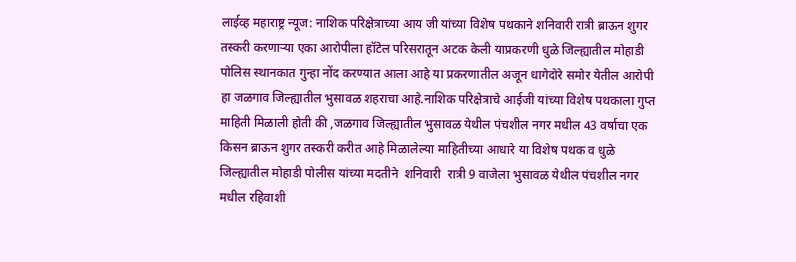लाईव्ह महाराष्ट्र न्यूज: नाशिक परिक्षेत्राच्या आय जी यांच्या विशेष पथकाने शनिवारी रात्री ब्राऊन शुगर तस्करी करणाऱ्या एका आरोपीला हॉटेल परिसरातून अटक केली याप्रकरणी धुळे जिल्ह्यातील मोहाडी पोलिस स्थानकात गुन्हा नोंद करण्यात आला आहे या प्रकरणातील अजून धागेदोरे समोर येतील आरोपी हा जळगाव जिल्ह्यातील भुसावळ शहराचा आहे.नाशिक परिक्षेत्राचे आईजी यांच्या विशेष पथकाला गुप्त माहिती मिळाली होती की ,जळगाव जिल्ह्यातील भुसावळ येथील पंचशील नगर मधील 43 वर्षाचा एक किसन ब्राऊन शुगर तस्करी करीत आहे मिळालेल्या माहितीच्या आधारे या विशेष पथक व धुळे जिल्ह्यातील मोहाडी पोलीस यांच्या मदतीने  शनिवारी  रात्री 9 वाजेला भुसावळ येथील पंचशील नगर मधील रहिवाशी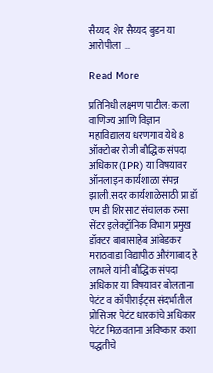सैय्यद  शेर सैय्यद बुडन या आरोपीला  …

Read More

प्रतिनिधी लक्ष्मण पाटील: कला वाणिज्य आणि विज्ञान महाविद्यालय धरणगाव येथे 8 ऑक्टोबर रोजी बौद्धिक संपदा अधिकार(IPR) या विषयावर ऑनलाइन कार्यशाळा संपन्न झाली.सदर कार्यशाळेसाठी प्रा डॉ एम डी शिरसाट संचालक रुसा सेंटर इलेक्ट्रॉनिक विभाग प्रमुख डॉक्टर बाबासाहेब आंबेडकर मराठवाडा विद्यापीठ औरंगाबाद हे लाभले यांनी बौद्धिक संपदा अधिकार या विषयावर बोलताना पेटंट व कॉपीराईट्स संदर्भातील प्रोसिजर पेटंट धारकांचे अधिकार पेटंट मिळवताना अविष्कार कशा पद्धतीचे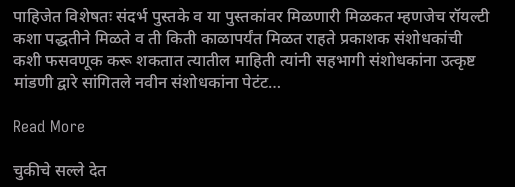पाहिजेत विशेषतः संदर्भ पुस्तके व या पुस्तकांवर मिळणारी मिळकत म्हणजेच रॉयल्टी कशा पद्धतीने मिळते व ती किती काळापर्यंत मिळत राहते प्रकाशक संशोधकांची कशी फसवणूक करू शकतात त्यातील माहिती त्यांनी सहभागी संशोधकांना उत्कृष्ट मांडणी द्वारे सांगितले नवीन संशोधकांना पेटंट…

Read More

चुकीचे सल्ले देत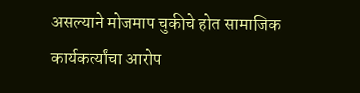असल्याने मोजमाप चुकीचे होत सामाजिक कार्यकर्त्यांचा आरोप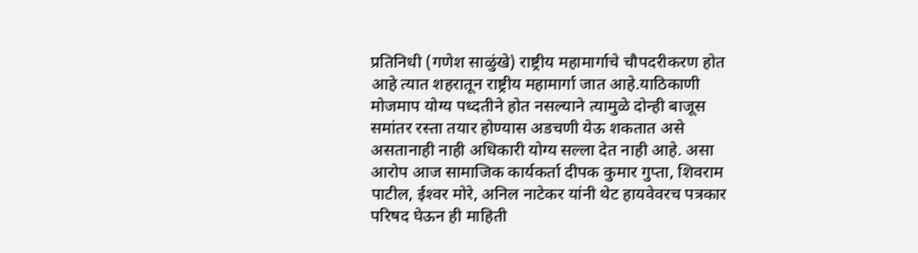प्रतिनिधी (गणेश साळुंखे) राष्ट्रीय महामार्गाचे चौपदरीकरण होत आहे त्यात शहरातून राष्ट्रीय महामार्गा जात आहे.याठिकाणी मोजमाप योग्य पध्दतीने होत नसल्याने त्यामुळे दोन्ही बाजूस समांतर रस्ता तयार होण्यास अडचणी येऊ शकतात असे असतानाही नाही अधिकारी योग्य सल्ला देत नाही आहे. असा आरोप आज सामाजिक कार्यकर्ता दीपक कुमार गुप्ता, शिवराम पाटील, ईश्‍वर मोरे, अनिल नाटेकर यांनी थेट हायवेवरच पत्रकार परिषद घेऊन ही माहिती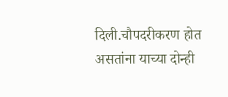दिली.चौपदरीकरण होत असतांना याच्या दोन्ही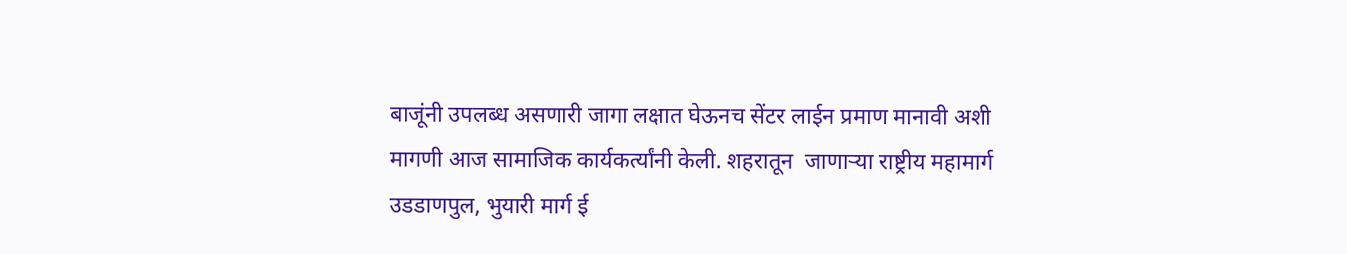बाजूंनी उपलब्ध असणारी जागा लक्षात घेऊनच सेंटर लाईन प्रमाण मानावी अशी मागणी आज सामाजिक कार्यकर्त्यांनी केली. शहरातून  जाणाऱ्या राष्ट्रीय महामार्ग उडडाणपुल, भुयारी मार्ग ई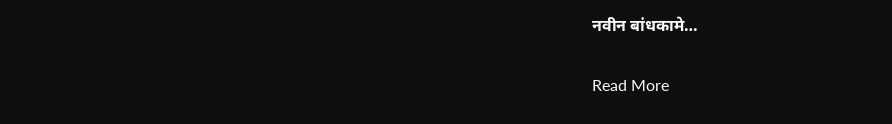नवीन बांधकामे…

Read More